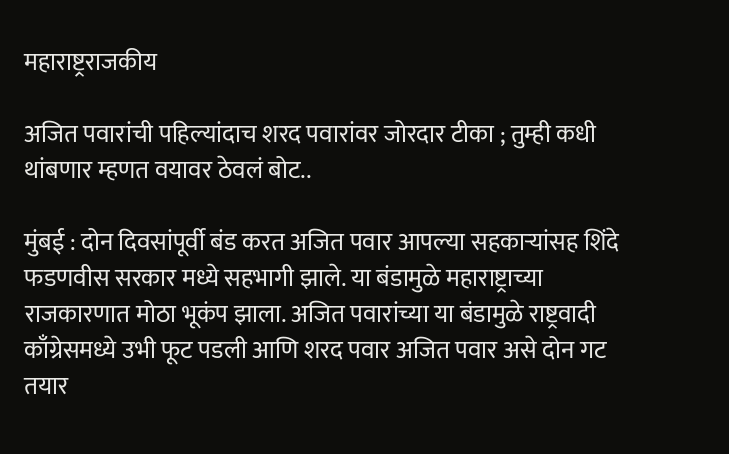महाराष्ट्रराजकीय

अजित पवारांची पहिल्यांदाच शरद पवारांवर जोरदार टीका ; तुम्ही कधी थांबणार म्हणत वयावर ठेवलं बोट..

मुंबई : दोन दिवसांपूर्वी बंड करत अजित पवार आपल्या सहकाऱ्यांसह शिंदे फडणवीस सरकार मध्ये सहभागी झाले. या बंडामुळे महाराष्ट्राच्या राजकारणात मोठा भूकंप झाला. अजित पवारांच्या या बंडामुळे राष्ट्रवादी काँग्रेसमध्ये उभी फूट पडली आणि शरद पवार अजित पवार असे दोन गट तयार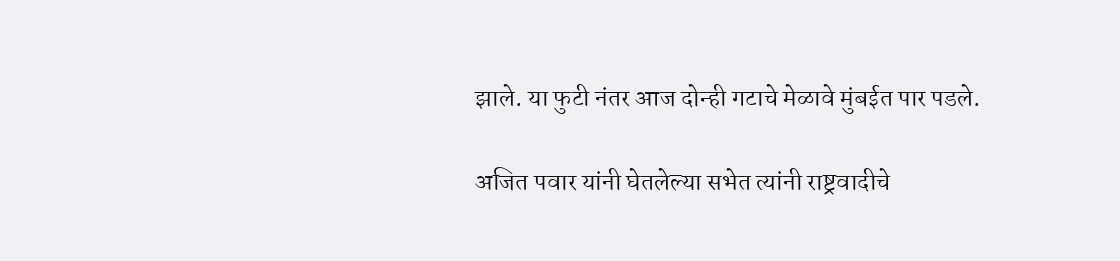झाले. या फुटी नंतर आज दोन्ही गटाचे मेळावे मुंबईत पार पडले.

अजित पवार यांनी घेतलेल्या सभेत त्यांनी राष्ट्रवादीचे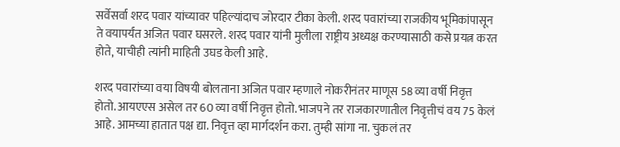सर्वेसर्वा शरद पवार यांच्यावर पहिल्यांदाच जोरदार टीका केली. शरद पवारांच्या राजकीय भूमिकांपासून ते वयापर्यंत अजित पवार घसरले. शरद पवार यांनी मुलीला राष्ट्रीय अध्यक्ष करण्यासाठी कसे प्रयत्न करत होते, याचीही त्यांनी माहिती उघड केली आहे.

शरद पवारांच्या वया विषयी बोलताना अजित पवार म्हणाले नोकरीनंतर माणूस 58 व्या वर्षी निवृत्त होतो. आयएएस असेल तर 60 व्या वर्षी निवृत्त होतो. भाजपने तर राजकारणातील निवृत्तीचं वय 75 केलं आहे. आमच्या हातात पक्ष द्या. निवृत्त व्हा मार्गदर्शन करा. तुम्ही सांगा ना. चुकलं तर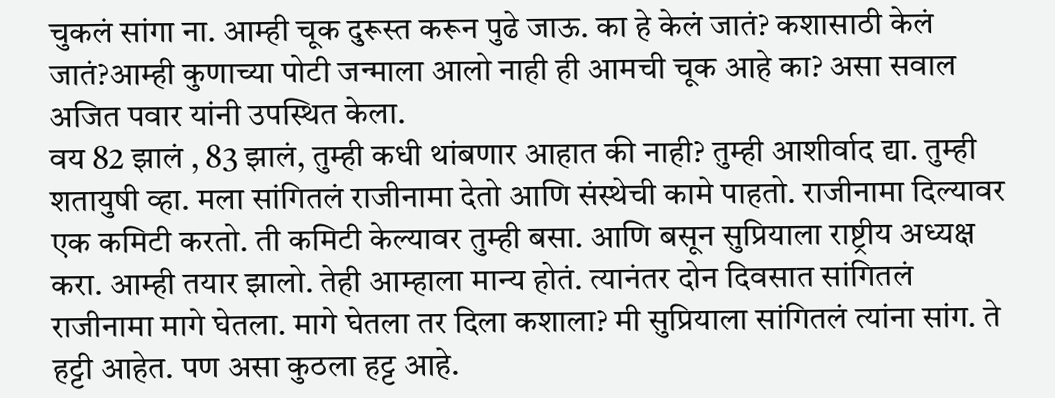चुकलं सांगा ना. आम्ही चूक दुरूस्त करून पुढे जाऊ. का हे केलं जातं? कशासाठी केलं जातं?आम्ही कुणाच्या पोटी जन्माला आलो नाही ही आमची चूक आहे का? असा सवाल अजित पवार यांनी उपस्थित केला.
वय 82 झालं , 83 झालं, तुम्ही कधी थांबणार आहात की नाही? तुम्ही आशीर्वाद द्या. तुम्ही शतायुषी व्हा. मला सांगितलं राजीनामा देतो आणि संस्थेची कामे पाहतो. राजीनामा दिल्यावर एक कमिटी करतो. ती कमिटी केल्यावर तुम्ही बसा. आणि बसून सुप्रियाला राष्ट्रीय अध्यक्ष करा. आम्ही तयार झालो. तेही आम्हाला मान्य होतं. त्यानंतर दोन दिवसात सांगितलं राजीनामा मागे घेतला. मागे घेतला तर दिला कशाला? मी सुप्रियाला सांगितलं त्यांना सांग. ते हट्टी आहेत. पण असा कुठला हट्ट आहे.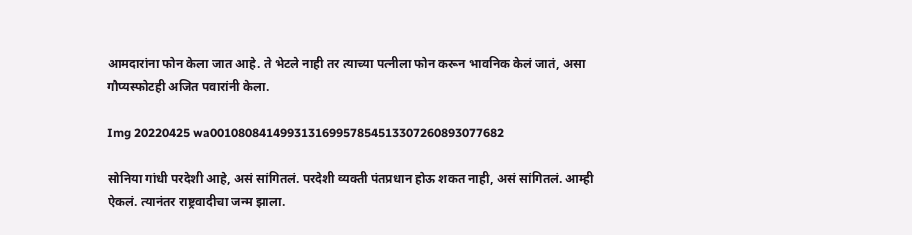आमदारांना फोन केला जात आहे. ते भेटले नाही तर त्याच्या पत्नीला फोन करून भावनिक केलं जातं, असा गौप्यस्फोटही अजित पवारांनी केला.

Img 20220425 wa001080841499313169957854513307260893077682

सोनिया गांधी परदेशी आहे, असं सांगितलं. परदेशी व्यक्ती पंतप्रधान होऊ शकत नाही, असं सांगितलं. आम्ही ऐकलं. त्यानंतर राष्ट्रवादीचा जन्म झाला.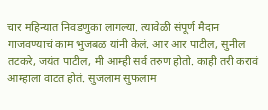चार महिन्यात निवडणुका लागल्या. त्यावेळी संपूर्ण मैदान गाजवण्याचं काम भुजबळ यांनी केलं. आर आर पाटील, सुनील तटकरे, जयंत पाटील, मी आम्ही सर्व तरुण होतो. काही तरी करावं आम्हाला वाटत होतं. सुजलाम सुफलाम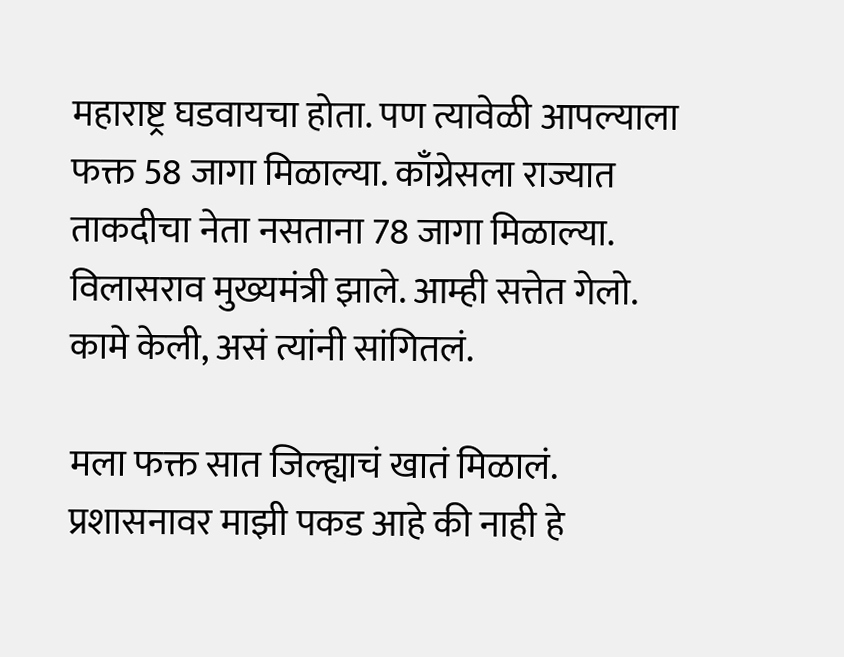महाराष्ट्र घडवायचा होता. पण त्यावेळी आपल्याला फक्त 58 जागा मिळाल्या. काँग्रेसला राज्यात ताकदीचा नेता नसताना 78 जागा मिळाल्या. विलासराव मुख्यमंत्री झाले. आम्ही सत्तेत गेलो. कामे केली, असं त्यांनी सांगितलं.

मला फक्त सात जिल्ह्याचं खातं मिळालं. प्रशासनावर माझी पकड आहे की नाही हे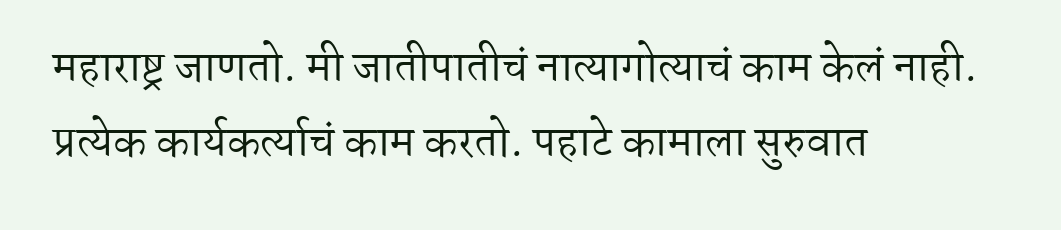महाराष्ट्र जाणतो. मी जातीपातीचं नात्यागोत्याचं काम केलं नाही. प्रत्येक कार्यकर्त्याचं काम करतो. पहाटे कामाला सुरुवात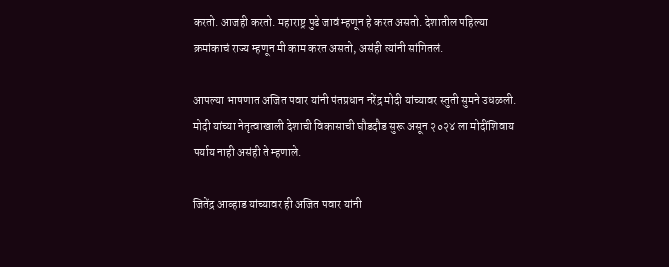करतो. आजही करतो. महाराष्ट्र पुढे जावं म्हणून हे करत असतो. देशातील पहिल्या क्रमांकाचं राज्य म्हणून मी काम करत असतो, असंही त्यांनी सांगितलं.

आपल्या भाषणात अजित पवार यांनी पंतप्रधान नरेंद्र मोदी यांच्यावर स्तुती सुमने उधळली. मोदी यांच्या नेतृत्वाखाली देशाची विकासाची घौडदौड सुरू असून २०२४ ला मोदींशिवाय पर्याय नाही असंही ते म्हणाले.

जितेंद्र आव्हाड यांच्यावर ही अजित पवार यांनी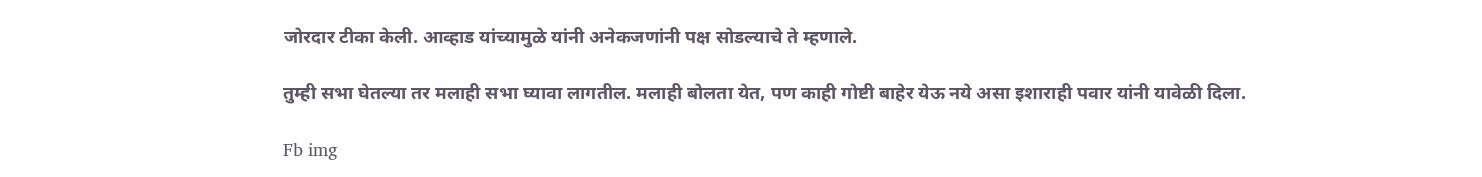जोरदार टीका केली. आव्हाड यांच्यामुळे यांनी अनेकजणांनी पक्ष सोडल्याचे ते म्हणाले.

तुम्ही सभा घेतल्या तर मलाही सभा घ्यावा लागतील. मलाही बोलता येत, पण काही गोष्टी बाहेर येऊ नये असा इशाराही पवार यांनी यावेळी दिला.

Fb img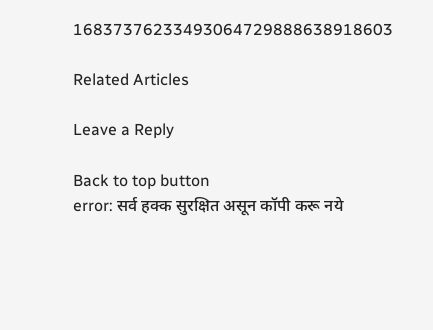16837376233493064729888638918603

Related Articles

Leave a Reply

Back to top button
error: सर्व हक्क सुरक्षित असून कॉपी करू नये